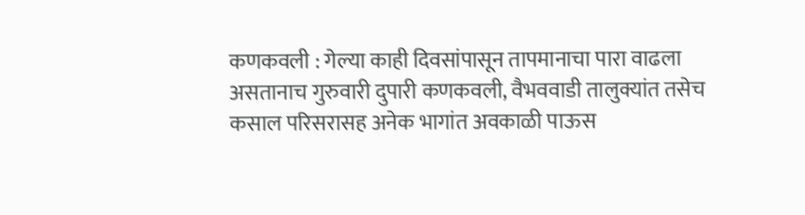कणकवली : गेल्या काही दिवसांपासून तापमानाचा पारा वाढला असतानाच गुरुवारी दुपारी कणकवली, वैभववाडी तालुक्यांत तसेच कसाल परिसरासह अनेक भागांत अवकाळी पाऊस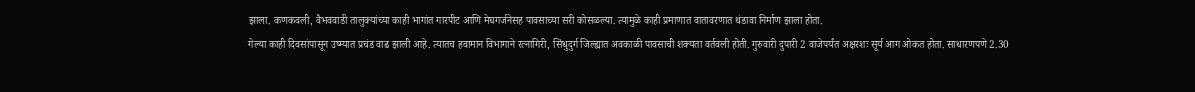झाला. कणकवली, वैभववाडी तालुक्यांच्या काही भागांत गारपीट आणि मेघगर्जनेसह पावसाच्या सरी कोसळल्या. त्यामुळे काही प्रमाणात वातावरणात थंडावा निर्माण झाला होता.
गेल्या काही दिवसांपासून उष्म्यात प्रचंड वाढ झाली आहे. त्यातच हवामान विभागाने रत्नागिरी, सिंधुदुर्ग जिल्ह्यात अवकाळी पावसाची शक्यता वर्तवली होती. गुरुवारी दुपारी 2 वाजेपर्यंत अक्षरशः सूर्य आग ओकत होता. साधारणपणे 2.30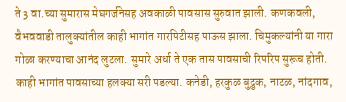ते 3 वा.च्या सुमारास मेघगर्जनेसह अवकाळी पावसास सुरुवात झाली. कणकवली, वैभववाडी तालुक्यांतील काही भागांत गारपिटीसह पाऊस झाला. चिमुकल्यांनी या गारा गोळा करण्याचा आनंद लुटला. सुमारे अर्धा ते एक तास पावसाची रिपरिप सुरूच होती. काही भागांत पावसाच्या हलक्या सरी पडल्या. कनेडी, हरकुळ बुद्रुक, नाटळ, नांदगाव,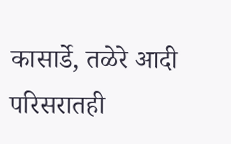कासार्डे, तळेरे आदी परिसरातही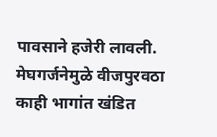पावसाने हजेरी लावली. मेघगर्जनेमुळे वीजपुरवठा काही भागांत खंडित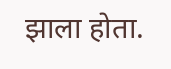झाला होता.